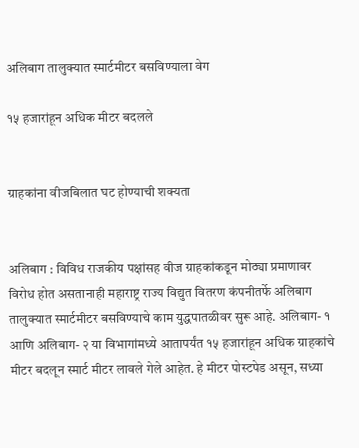अलिबाग तालुक्यात स्मार्टमीटर बसविण्याला वेग

१५ हजारांहून अधिक मीटर बदलले


ग्राहकांना वीजबिलात घट होण्याची शक्यता


अलिबाग : विविध राजकीय पक्षांसह वीज ग्राहकांकडून मोठ्या प्रमाणावर विरोध होत असतानाही महाराष्ट्र राज्य विद्युत वितरण कंपनीतर्फे अलिबाग तालुक्यात स्मार्टमीटर बसविण्याचे काम युद्धपातळीवर सुरू आहे. अलिबाग- १ आणि अलिबाग- २ या विभागांमध्ये आतापर्यंत १५ हजारांहून अधिक ग्राहकांचे मीटर बदलून स्मार्ट मीटर लावले गेले आहेत. हे मीटर पोस्टपेड असून, सध्या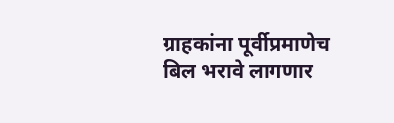ग्राहकांना पूर्वीप्रमाणेच बिल भरावे लागणार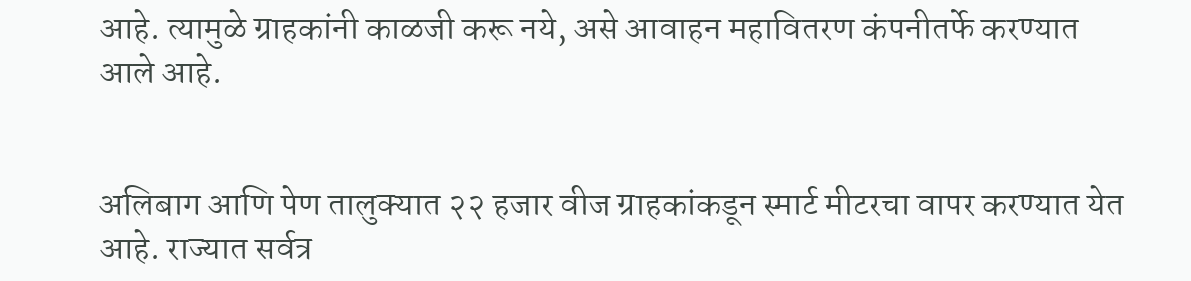आहे. त्यामुळे ग्राहकांनी काळजी करू नये, असे आवाहन महावितरण कंपनीतर्फे करण्यात आले आहे.


अलिबाग आणि पेण तालुक्यात २२ हजार वीज ग्राहकांकडून स्मार्ट मीटरचा वापर करण्यात येत आहे. राज्यात सर्वत्र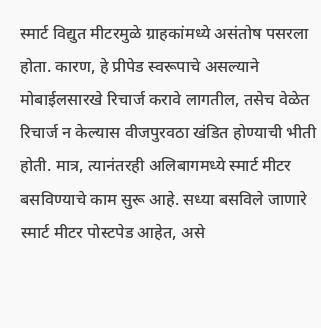स्मार्ट विद्युत मीटरमुळे ग्राहकांमध्ये असंतोष पसरला होता. कारण, हे प्रीपेड स्वरूपाचे असल्याने मोबाईलसारखे रिचार्ज करावे लागतील, तसेच वेळेत रिचार्ज न केल्यास वीजपुरवठा खंडित होण्याची भीती होती. मात्र, त्यानंतरही अलिबागमध्ये स्मार्ट मीटर बसविण्याचे काम सुरू आहे. सध्या बसविले जाणारे स्मार्ट मीटर पोस्टपेड आहेत, असे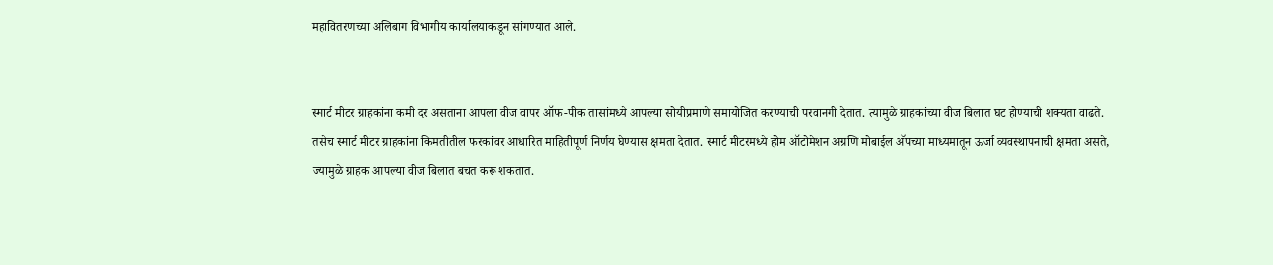महावितरणच्या अलिबाग विभागीय कार्यालयाकडून सांगण्यात आले.


स्मार्ट मीटर ग्राहकांना कमी दर असताना आपला वीज वापर ऑफ-पीक तासांमध्ये आपल्या सोयीप्रमाणे समायोजित करण्याची परवानगी देतात. त्यामुळे ग्राहकांच्या वीज बिलात घट होण्याची शक्यता वाढते. तसेच स्मार्ट मीटर ग्राहकांना किमतीतील फरकांवर आधारित माहितीपूर्ण निर्णय घेण्यास क्षमता देतात. स्मार्ट मीटरमध्ये होम ऑटोमेशन अग्रणि मोबाईल अ‍ॅपच्या माध्यमातून ऊर्जा व्यवस्थापनाची क्षमता असते, ज्यामुळे ग्राहक आपल्या वीज बिलात बचत करू शकतात.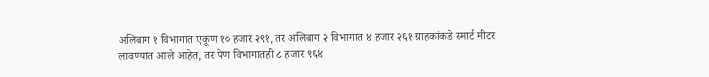अलिबाग १ विभागात एकूण १० हजार २९१, तर अलिबाग २ विभागात ४ हजार २६१ ग्राहकांकडे स्मार्ट मीटर लावण्यात आले आहेत, तर पेण विभागातही ८ हजार ९६४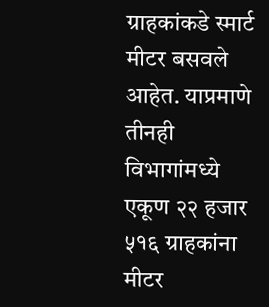ग्राहकांकडे स्मार्ट मीटर बसवले आहेत. याप्रमाणे तीनही विभागांमध्ये एकूण २२ हजार ५१६ ग्राहकांना मीटर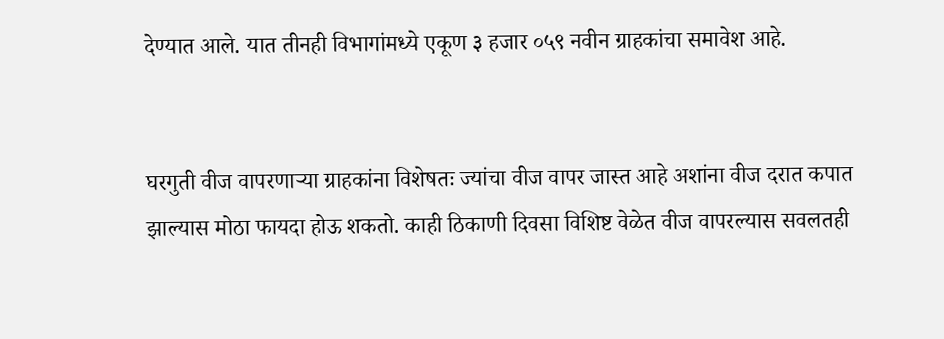देण्यात आले. यात तीनही विभागांमध्ये एकूण ३ हजार ०५९ नवीन ग्राहकांचा समावेश आहे.


घरगुती वीज वापरणाऱ्या ग्राहकांना विशेषतः ज्यांचा वीज वापर जास्त आहे अशांना वीज दरात कपात झाल्यास मोठा फायदा होऊ शकतो. काही ठिकाणी दिवसा विशिष्ट वेळेत वीज वापरल्यास सवलतही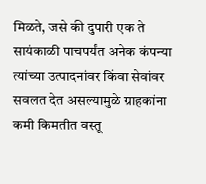मिळते, जसे की दुपारी एक ते सायंकाळी पाचपर्यंत अनेक कंपन्या त्यांच्या उत्पादनांवर किंवा सेवांवर सवलत देत असल्यामुळे ग्राहकांना कमी किमतीत वस्तू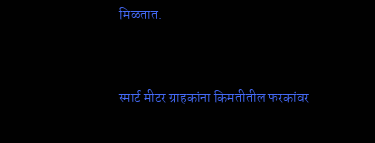मिळतात.


स्मार्ट मीटर ग्राहकांना किमतीतील फरकांवर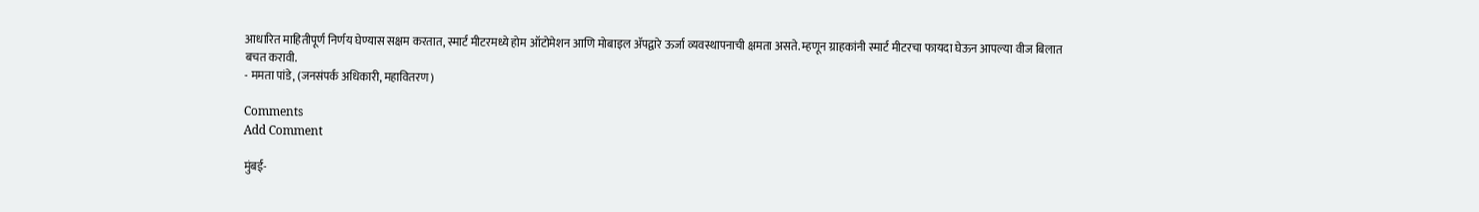आधारित माहितीपूर्ण निर्णय घेण्यास सक्षम करतात, स्मार्ट मीटरमध्ये होम ऑटोमेशन आणि मोबाइल ॲपद्वारे ऊर्जा व्यवस्थापनाची क्षमता असते. म्हणून ग्राहकांनी स्मार्ट मीटरचा फायदा घेऊन आपल्या वीज बिलात
बचत करावी.
- ममता पांडे, (जनसंपर्क अधिकारी, महावितरण)

Comments
Add Comment

मुंबई-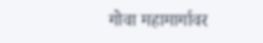गोवा महामार्गावर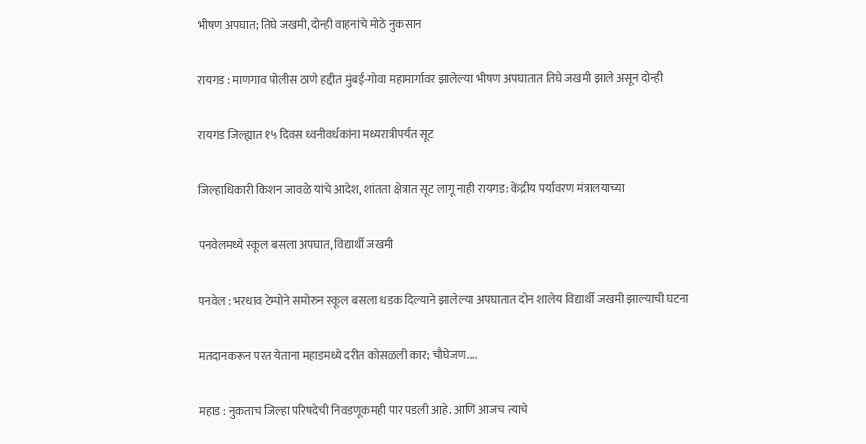भीषण अपघात; तिघे जखमी, दोन्ही वाहनांचे मोठे नुकसान

रायगड : माणगाव पोलीस ठाणे हद्दीत मुंबई-गोवा महामार्गावर झालेल्या भीषण अपघातात तिघे जखमी झाले असून दोन्ही

रायगड जिल्ह्यात १५ दिवस ध्वनीवर्धकांना मध्यरात्रीपर्यंत सूट

जिल्हाधिकारी किशन जावळे यांचे आदेश, शांतता क्षेत्रात सूट लागू नाही रायगड: केंद्रीय पर्यावरण मंत्रालयाच्या

पनवेलमध्ये स्कूल बसला अपघात, विद्यार्थी जखमी

पनवेल : भरधाव टेम्पोने समोरुन स्कूल बसला धडक दिल्याने झालेल्या अपघातात दोन शालेय विद्यार्थी जखमी झाल्याची घटना

मतदानकरून परत येताना महाडमध्ये दरीत कोसळली कार; चौघेजण....

महाड : नुकताच जिल्हा परिषदेची निवडणूकमही पार पडली आहे. आणि आजच त्याचे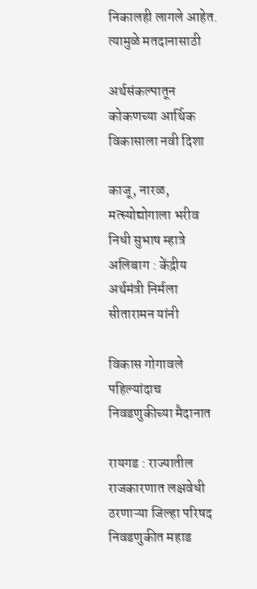निकालही लागले आहेत. त्यामुळे मतदानासाठी

अर्थसंकल्पातून कोकणच्या आर्थिक विकासाला नवी दिशा

काजू, नारळ, मत्स्योद्योगाला भरीव निधी सुभाष म्हात्रे अलिबाग : केंद्रीय अर्थमंत्री निर्मला सीतारामन यांनी

विकास गोगावले पहिल्यांदाच निवडणुकीच्या मैदानात

रायगड : राज्यातील राजकारणात लक्षवेधी ठरणाऱ्या जिल्हा परिषद निवडणुकीत महाड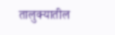तालुक्यातील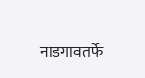नाडगावतर्फे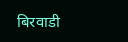बिरवाडी